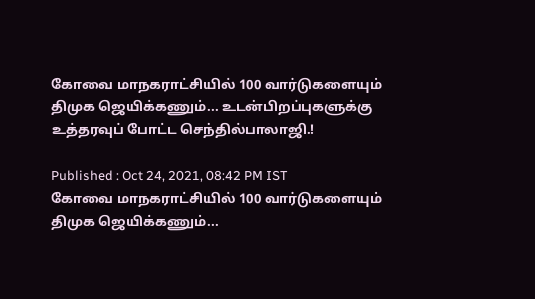கோவை மாநகராட்சியில் 100 வார்டுகளையும் திமுக ஜெயிக்கணும்... உடன்பிறப்புகளுக்கு உத்தரவுப் போட்ட செந்தில்பாலாஜி.!

Published : Oct 24, 2021, 08:42 PM IST
கோவை மாநகராட்சியில் 100 வார்டுகளையும் திமுக ஜெயிக்கணும்...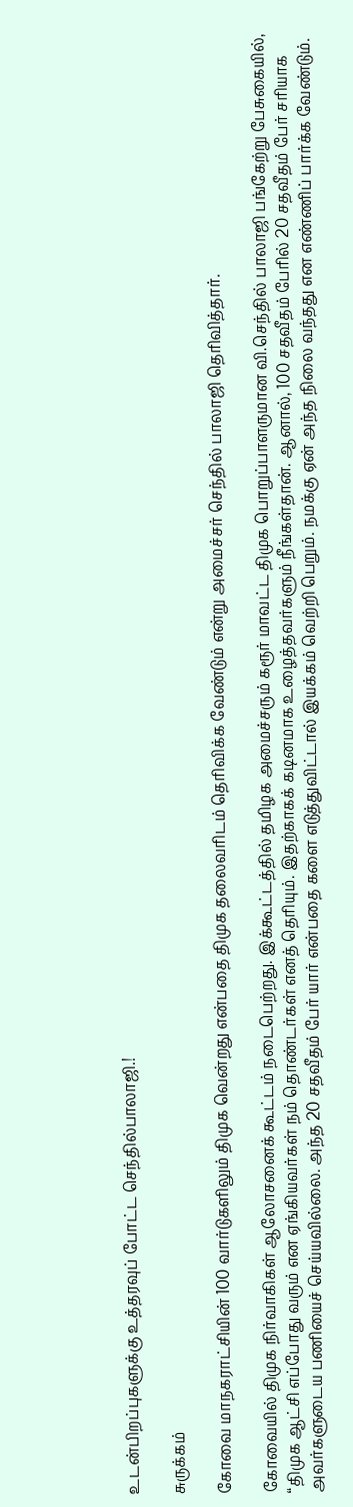உடன்பிறப்புகளுக்கு உத்தரவுப் போட்ட செந்தில்பாலாஜி.!

சுருக்கம்

கோவை மாநகராட்சியின் 100 வார்டுகளிலும் திமுக வென்றது என்பதை திமுக தலைவரிடம் தெரிவிக்க வேண்டும் என்று அமைச்சர் செந்தில் பாலாஜி தெரிவித்தார்.

கோவையில் திமுக நிர்வாகிகள் ஆலோசனைக் கூட்டம் நடைபெற்றது. இக்கூட்டத்தில் தமிழக அமைச்சரும் கரூர் மாவட்ட திமுக பொறுப்பாளருமான வி.செந்தில் பாலாஜி பங்கேற்று பேசுகையில், “திமுக ஆட்சி எப்போது வரும் என ஏங்கியவர்கள் நம் தொண்டர்கள் எனத் தெரியும். இதற்காகக் கடினமாக உழைத்தவர்களும் நீங்கள்தான். ஆனால், 100 சதவீதம் பேரில் 20 சதவீதம் பேர் சரியாக அவர்களுடைய பணியைச் செய்யவில்லை. அந்த 20 சதவீதம் பேர் யார் என்பதை களை எடுத்துவிட்டால் இயக்கம் வெற்றி பெறும். நமக்கு ஏன் அந்த நிலை வந்தது என எண்ணிப் பார்க்க வேண்டும்.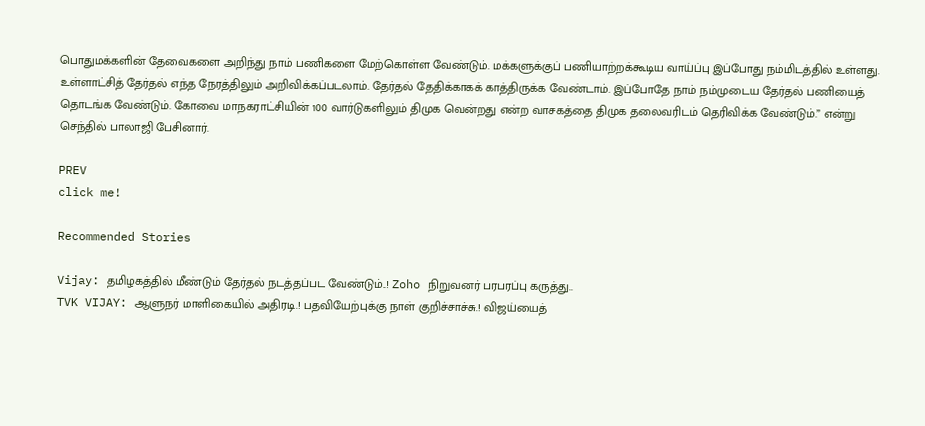பொதுமக்களின் தேவைகளை அறிந்து நாம் பணிகளை மேற்கொள்ள வேண்டும். மக்களுக்குப் பணியாற்றக்கூடிய வாய்ப்பு இப்போது நம்மிடத்தில் உள்ளது. உள்ளாட்சித் தேர்தல் எந்த நேரத்திலும் அறிவிக்கப்படலாம். தேர்தல் தேதிக்காகக் காத்திருக்க வேண்டாம். இப்போதே நாம் நம்முடைய தேர்தல் பணியைத் தொடங்க வேண்டும். கோவை மாநகராட்சியின் 100 வார்டுகளிலும் திமுக வென்றது என்ற வாசகத்தை திமுக தலைவரிடம் தெரிவிக்க வேண்டும்.” என்று செந்தில் பாலாஜி பேசினார்.

PREV
click me!

Recommended Stories

Vijay: தமிழகத்தில் மீண்டும் தேர்தல் நடத்தப்பட வேண்டும்..! Zoho நிறுவனர் பரபரப்பு கருத்து..
TVK VIJAY: ஆளுநர் மாளிகையில் அதிரடி.! பதவியேற்புக்கு நாள் குறிச்சாச்சு.! விஜய்யைத்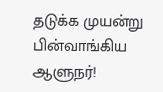தடுக்க முயன்று பின்வாங்கிய ஆளுநர்!